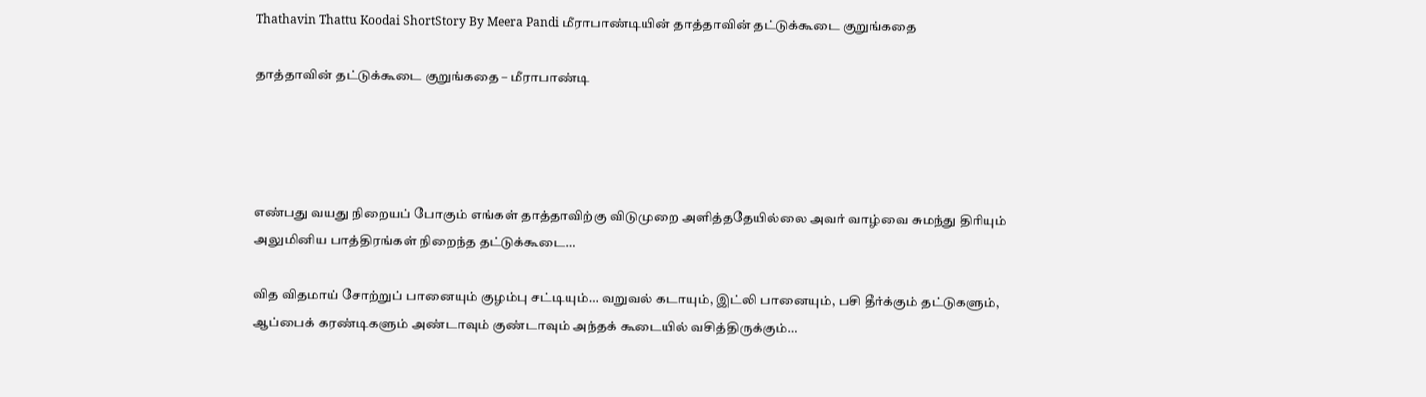Thathavin Thattu Koodai ShortStory By Meera Pandi மீராபாண்டியின் தாத்தாவின் தட்டுக்கூடை குறுங்கதை

தாத்தாவின் தட்டுக்கூடை குறுங்கதை – மீராபாண்டி




எண்பது வயது நிறையப் போகும் எங்கள் தாத்தாவிற்கு விடுமுறை அளித்ததேயில்லை அவர் வாழ்வை சுமந்து திரியும் அலுமினிய பாத்திரங்கள் நிறைந்த தட்டுக்கூடை…

வித விதமாய் சோற்றுப் பானையும் குழம்பு சட்டியும்… வறுவல் கடாயும், இட்லி பானையும், பசி தீர்க்கும் தட்டுகளும், ஆப்பைக் கரண்டிகளும் அண்டாவும் குண்டாவும் அந்தக் கூடையில் வசித்திருக்கும்…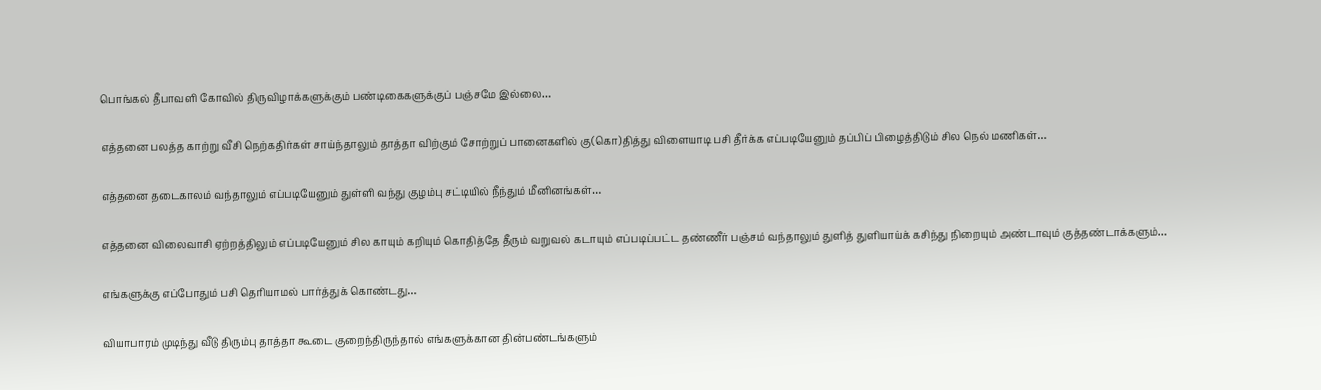பொங்கல் தீபாவளி கோவில் திருவிழாக்களுக்கும் பண்டிகைகளுக்குப் பஞ்சமே இல்லை…

எத்தனை பலத்த காற்று வீசி நெற்கதிர்கள் சாய்ந்தாலும் தாத்தா விற்கும் சோற்றுப் பானைகளில் கு(கொ)தித்து விளையாடி பசி தீர்க்க எப்படியேனும் தப்பிப் பிழைத்திடும் சில நெல் மணிகள்…

எத்தனை தடைகாலம் வந்தாலும் எப்படியேனும் துள்ளி வந்து குழம்பு சட்டியில் நீந்தும் மீனினங்கள்…

எத்தனை விலைவாசி ஏற்றத்திலும் எப்படியேனும் சில காயும் கறியும் கொதித்தே தீரும் வறுவல் கடாயும் எப்படிப்பட்ட தண்ணீர் பஞ்சம் வந்தாலும் துளித் துளியாய்க் கசிந்து நிறையும் அண்டாவும் குத்தண்டாக்களும்…

எங்களுக்கு எப்போதும் பசி தெரியாமல் பார்த்துக் கொண்டது…

வியாபாரம் முடிந்து வீடு திரும்பு தாத்தா கூடை குறைந்திருந்தால் எங்களுக்கான தின்பண்டங்களும்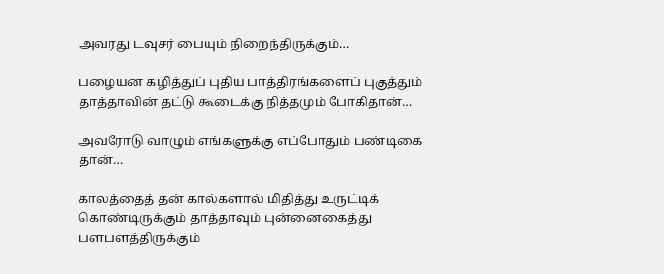அவரது டவுசர் பையும் நிறைந்திருக்கும்…

பழையன கழித்துப் புதிய பாத்திரங்களைப் புகுத்தும் தாத்தாவின் தட்டு கூடைக்கு நித்தமும் போகிதான்…

அவரோடு வாழும் எங்களுக்கு எப்போதும் பண்டிகை தான்…

காலத்தைத் தன் கால்களால் மிதித்து உருட்டிக் கொண்டிருக்கும் தாத்தாவும் புன்னைகைத்து பளபளத்திருக்கும்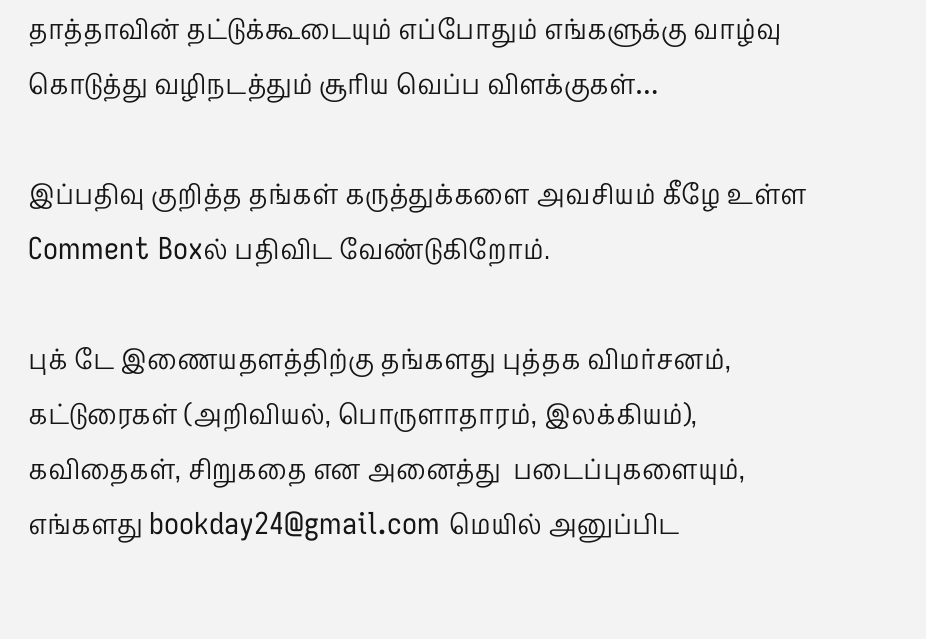தாத்தாவின் தட்டுக்கூடையும் எப்போதும் எங்களுக்கு வாழ்வு கொடுத்து வழிநடத்தும் சூரிய வெப்ப விளக்குகள்…

இப்பதிவு குறித்த தங்கள் கருத்துக்களை அவசியம் கீழே உள்ள Comment Boxல் பதிவிட வேண்டுகிறோம்.

புக் டே இணையதளத்திற்கு தங்களது புத்தக விமர்சனம், கட்டுரைகள் (அறிவியல், பொருளாதாரம், இலக்கியம்), கவிதைகள், சிறுகதை என அனைத்து  படைப்புகளையும், எங்களது bookday24@gmail.com மெயில் அனுப்பிட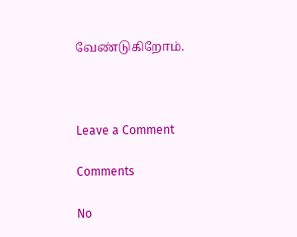வேண்டுகிறோம்.



Leave a Comment

Comments

No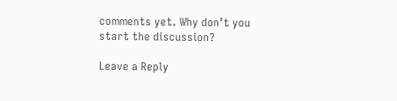comments yet. Why don’t you start the discussion?

Leave a Reply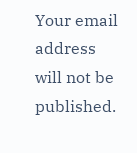Your email address will not be published.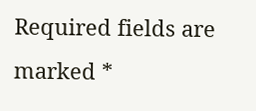Required fields are marked *